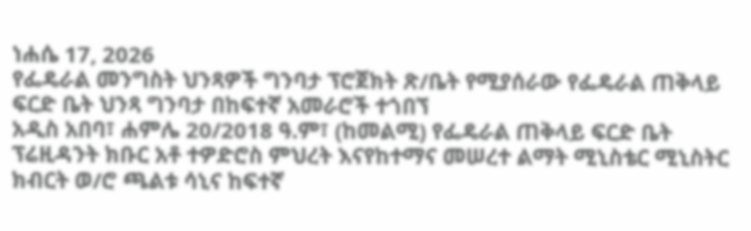ነሐሴ 17, 2026
የፌዴራል መንግስት ህንጻዎች ግንባታ ፕሮጀክት ጽ/ቤት የሚያሰራው የፌዴራል ጠቅላይ ፍርድ ቤት ህንጻ ግንባታ በከፍተኛ አመራሮች ተጎበኘ
አዲስ አበባ፣ ሐምሌ 20/2018 ዓ.ም፣ (ከመልሚ) የፌዴራል ጠቅላይ ፍርድ ቤት ፕሬዚዳንት ክቡር አቶ ተዎድሮስ ምህረት እናየከተማና መሠረተ ልማት ሚኒስቴር ሚኒስትር ክብርት ወ/ሮ ጫልቱ ሳኒና ከፍተኛ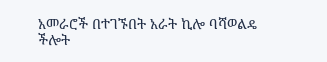አመራሮች በተገኙበት አራት ኪሎ ባሻወልዴ ችሎት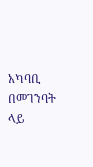አካባቢ በመገንባት ላይ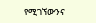የሚገኘውንና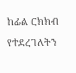ከፊል ርክክብ የተደረገለትን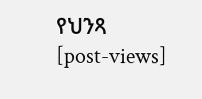የህንጻ
[post-views]